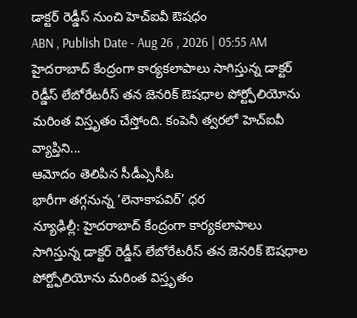డాక్టర్ రెడ్డీస్ నుంచి హెచ్ఐవీ ఔషధం
ABN , Publish Date - Aug 26 , 2026 | 05:55 AM
హైదరాబాద్ కేంద్రంగా కార్యకలాపాలు సాగిస్తున్న డాక్టర్ రెడ్డీస్ లేబోరేటరీస్ తన జెనరిక్ ఔషధాల పోర్ట్ఫోలియోను మరింత విస్తృతం చేస్తోంది. కంపెనీ త్వరలో హెచ్ఐవీ వ్యాప్తిని...
ఆమోదం తెలిపిన సీడీఎ్ససీఓ
భారీగా తగ్గనున్న ‘లెనాకాపవిర్’ ధర
న్యూఢిల్లీ: హైదరాబాద్ కేంద్రంగా కార్యకలాపాలు సాగిస్తున్న డాక్టర్ రెడ్డీస్ లేబోరేటరీస్ తన జెనరిక్ ఔషధాల పోర్ట్ఫోలియోను మరింత విస్తృతం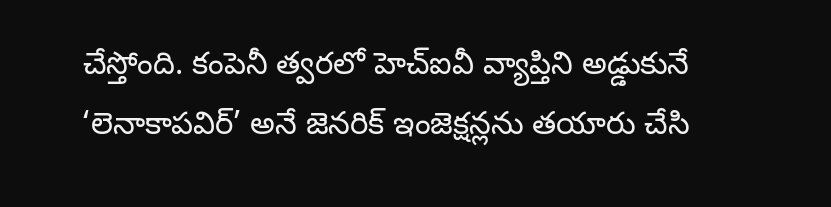చేస్తోంది. కంపెనీ త్వరలో హెచ్ఐవీ వ్యాప్తిని అడ్డుకునే ‘లెనాకాపవిర్’ అనే జెనరిక్ ఇంజెక్షన్లను తయారు చేసి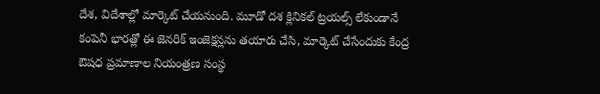దేశ, విదేశాల్లో మార్కెట్ చేయనుంది. మూడో దశ క్లినికల్ ట్రయల్స్ లేకుండానే కంపెనీ భారత్లో ఈ జెనరిక్ ఇంజెక్షన్లను తయారు చేసి, మార్కెట్ చేసేందుకు కేంద్ర ఔషధ ప్రమాణాల నియంత్రణ సంస్థ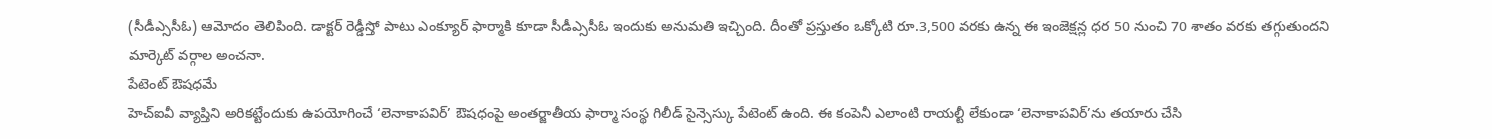(సీడీఎ్ససీఓ) ఆమోదం తెలిపింది. డాక్టర్ రెడ్డీస్తో పాటు ఎంక్యూర్ ఫార్మాకి కూడా సీడీఎ్ససీఓ ఇందుకు అనుమతి ఇచ్చింది. దీంతో ప్రస్తుతం ఒక్కోటి రూ.3,500 వరకు ఉన్న ఈ ఇంజెక్షన్ల ధర 50 నుంచి 70 శాతం వరకు తగ్గుతుందని మార్కెట్ వర్గాల అంచనా.
పేటెంట్ ఔషధమే
హెచ్ఐవీ వ్యాప్తిని అరికట్టేందుకు ఉపయోగించే ‘లెనాకాపవిర్’ ఔషధంపై అంతర్జాతీయ ఫార్మా సంస్థ గిలీడ్ సైన్సెస్కు పేటెంట్ ఉంది. ఈ కంపెనీ ఎలాంటి రాయల్టీ లేకుండా ‘లెనాకాపవిర్’ను తయారు చేసి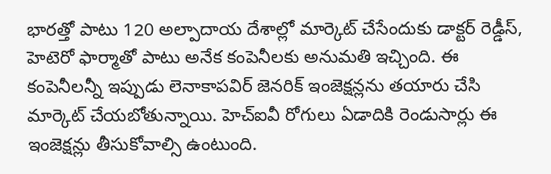భారత్తో పాటు 120 అల్పాదాయ దేశాల్లో మార్కెట్ చేసేందుకు డాక్టర్ రెడ్డీస్, హెటెరో ఫార్మాతో పాటు అనేక కంపెనీలకు అనుమతి ఇచ్చింది. ఈ కంపెనీలన్నీ ఇప్పుడు లెనాకాపవిర్ జెనరిక్ ఇంజెక్షన్లను తయారు చేసి మార్కెట్ చేయబోతున్నాయి. హెచ్ఐవీ రోగులు ఏడాదికి రెండుసార్లు ఈ ఇంజెక్షన్లు తీసుకోవాల్సి ఉంటుంది.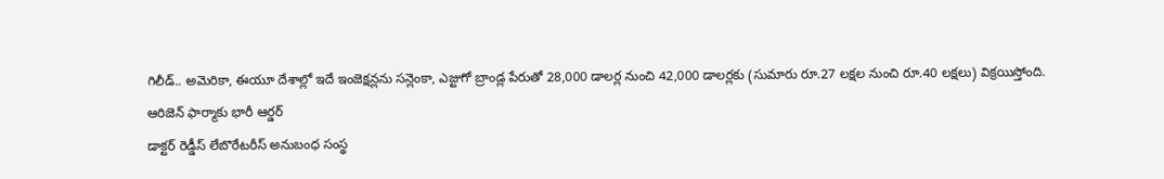గిలీడ్.. అమెరికా, ఈయూ దేశాల్లో ఇదే ఇంజెక్షన్లను సన్లెంకా, ఎజ్టుగో బ్రాండ్ల పేరుతో 28,000 డాలర్ల నుంచి 42,000 డాలర్లకు (సుమారు రూ.27 లక్షల నుంచి రూ.40 లక్షలు) విక్రయిస్తోంది.
ఆరిజెన్ ఫార్మాకు భారీ ఆర్డర్
డాక్టర్ రెడ్డీస్ లేబొరేటరీస్ అనుబంధ సంస్థ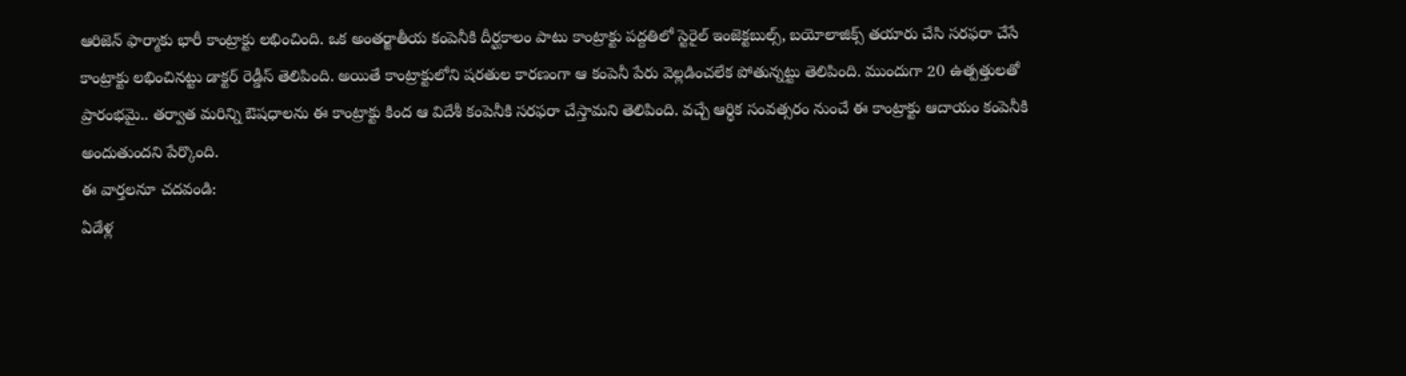ఆరిజెన్ ఫార్మాకు భారీ కాంట్రాక్టు లభించింది. ఒక అంతర్జాతీయ కంపెనీకి దీర్ఘకాలం పాటు కాంట్రాక్టు పద్దతిలో స్టెరైల్ ఇంజెక్టబుల్స్, బయోలాజిక్స్ తయారు చేసి సరఫరా చేసే కాంట్రాక్టు లభించినట్టు డాక్టర్ రెడ్డీస్ తెలిపింది. అయితే కాంట్రాక్టులోని షరతుల కారణంగా ఆ కంపెనీ పేరు వెల్లడించలేక పోతున్నట్టు తెలిపింది. ముందుగా 20 ఉత్పత్తులతో ప్రారంభమై.. తర్వాత మరిన్ని ఔషధాలను ఈ కాంట్రాక్టు కింద ఆ విదేశీ కంపెనీకి సరఫరా చేస్తామని తెలిపింది. వచ్చే ఆర్థిక సంవత్సరం నుంచే ఈ కాంట్రాక్టు ఆదాయం కంపెనీకి అందుతుందని పేర్కొంది.
ఈ వార్తలనూ చదవండి:
ఏడేళ్ల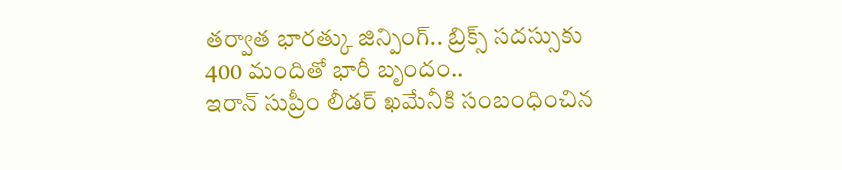తర్వాత భారత్కు జిన్పింగ్.. బ్రిక్స్ సదస్సుకు 400 మందితో భారీ బృందం..
ఇరాన్ సుప్రీం లీడర్ ఖమేనీకి సంబంధించిన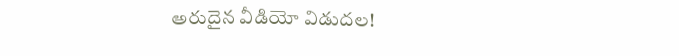అరుదైన వీడియో విడుదల!